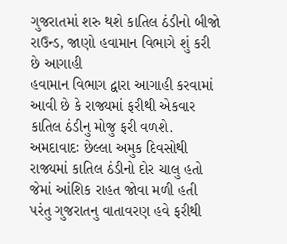ગુજરાતમાં શરુ થશે કાતિલ ઠંડીનો બીજો રાઉન્ડ, જાણો હવામાન વિભાગે શું કરી છે આગાહી
હવામાન વિભાગ દ્વારા આગાહી કરવામાં આવી છે કે રાજ્યમાં ફરીથી એકવાર કાતિલ ઠંડીનુ મોજુ ફરી વળશે.
અમદાવાદઃ છેલ્લા અમુક દિવસોથી રાજ્યમાં કાતિલ ઠંડીનો દોર ચાલુ હતો જેમાં આંશિક રાહત જોવા મળી હતી પરંતુ ગુજરાતનુ વાતાવરણ હવે ફરીથી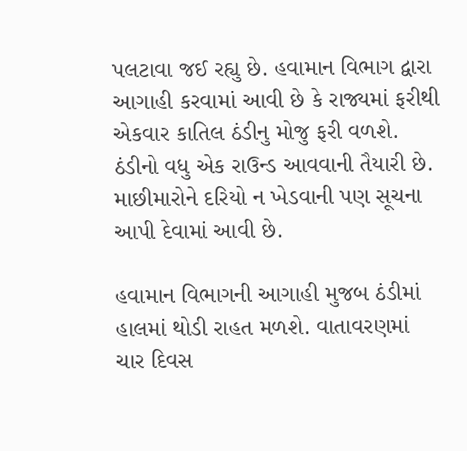પલટાવા જઈ રહ્યુ છે. હવામાન વિભાગ દ્વારા આગાહી કરવામાં આવી છે કે રાજ્યમાં ફરીથી એકવાર કાતિલ ઠંડીનુ મોજુ ફરી વળશે. ઠંડીનો વધુ એક રાઉન્ડ આવવાની તૈયારી છે. માછીમારોને દરિયો ન ખેડવાની પણ સૂચના આપી દેવામાં આવી છે.

હવામાન વિભાગની આગાહી મુજબ ઠંડીમાં હાલમાં થોડી રાહત મળશે. વાતાવરણમાં ચાર દિવસ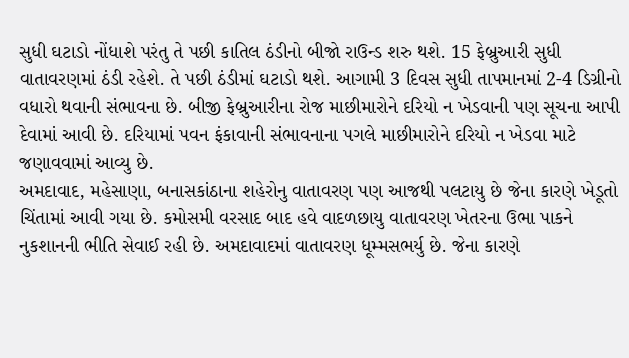સુધી ઘટાડો નોંધાશે પરંતુ તે પછી કાતિલ ઠંડીનો બીજો રાઉન્ડ શરુ થશે. 15 ફેબ્રુઆરી સુધી વાતાવરણમાં ઠંડી રહેશે. તે પછી ઠંડીમાં ઘટાડો થશે. આગામી 3 દિવસ સુધી તાપમાનમાં 2-4 ડિગ્રીનો વધારો થવાની સંભાવના છે. બીજી ફેબ્રુઆરીના રોજ માછીમારોને દરિયો ન ખેડવાની પણ સૂચના આપી દેવામાં આવી છે. દરિયામાં પવન ફંકાવાની સંભાવનાના પગલે માછીમારોને દરિયો ન ખેડવા માટે જણાવવામાં આવ્યુ છે.
અમદાવાદ, મહેસાણા, બનાસકાંઠાના શહેરોનુ વાતાવરણ પણ આજથી પલટાયુ છે જેના કારણે ખેડૂતો ચિંતામાં આવી ગયા છે. કમોસમી વરસાદ બાદ હવે વાદળછાયુ વાતાવરણ ખેતરના ઉભા પાકને નુકશાનની ભીતિ સેવાઈ રહી છે. અમદાવાદમાં વાતાવરણ ધૂમ્મસભર્યુ છે. જેના કારણે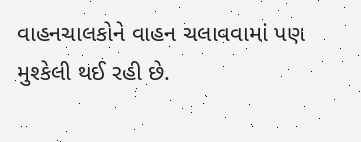વાહનચાલકોને વાહન ચલાવવામાં પણ મુશ્કેલી થઈ રહી છે.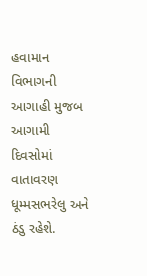હવામાન વિભાગની આગાહી મુજબ આગામી દિવસોમાં વાતાવરણ ધૂમ્મસભરેલુ અને ઠંડુ રહેશે.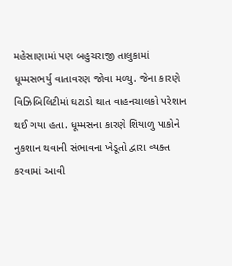મહેસાણામાં પણ બહુચરાજી તાલુકામાં ધૂમ્મસભર્યુ વાતાવરણ જોવા મળ્યુ. જેના કારણે વિઝિબિલિટીમાં ઘટાડો થાત વાહનચાલકો પરેશાન થઈ ગયા હતા. ધૂમ્મસના કારણે શિયાળુ પાકોને નુકશાન થવાની સંભાવના ખેડૂતો દ્વારા વ્યક્ત કરવામાં આવી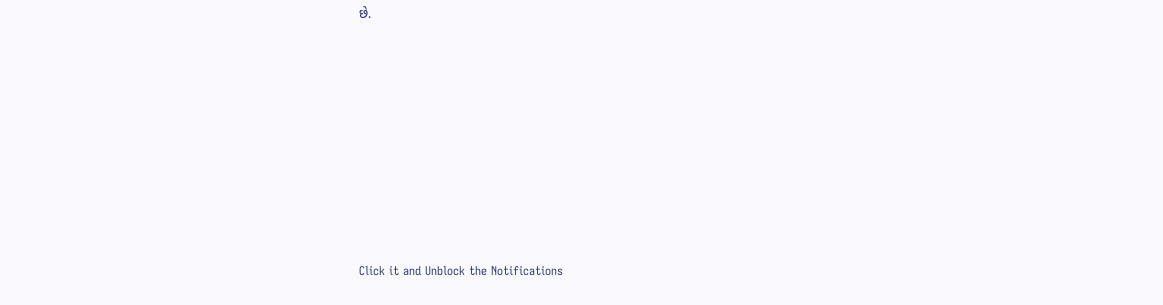છે.












Click it and Unblock the Notifications